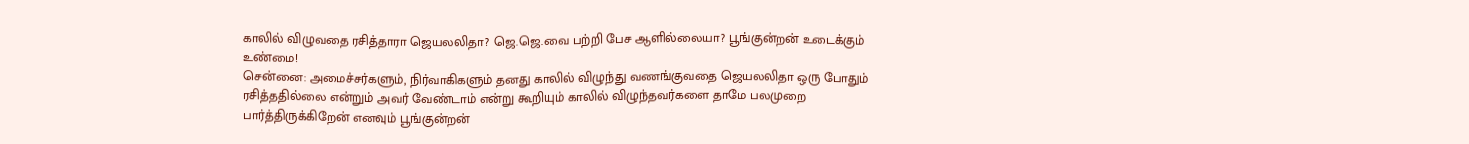காலில் விழுவதை ரசித்தாரா ஜெயலலிதா? ஜெ.ஜெ.வை பற்றி பேச ஆளில்லையா? பூங்குன்றன் உடைக்கும் உண்மை!
சென்னை: அமைச்சர்களும், நிர்வாகிகளும் தனது காலில் விழுந்து வணங்குவதை ஜெயலலிதா ஒரு போதும் ரசித்ததில்லை என்றும் அவர் வேண்டாம் என்று கூறியும் காலில் விழுந்தவர்களை தாமே பலமுறை பார்த்திருக்கிறேன் எனவும் பூங்குன்றன்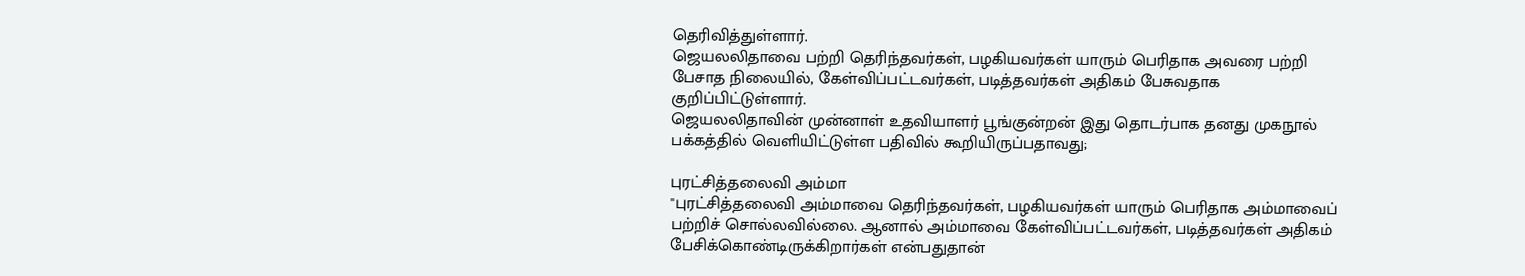தெரிவித்துள்ளார்.
ஜெயலலிதாவை பற்றி தெரிந்தவர்கள், பழகியவர்கள் யாரும் பெரிதாக அவரை பற்றி பேசாத நிலையில், கேள்விப்பட்டவர்கள், படித்தவர்கள் அதிகம் பேசுவதாக குறிப்பிட்டுள்ளார்.
ஜெயலலிதாவின் முன்னாள் உதவியாளர் பூங்குன்றன் இது தொடர்பாக தனது முகநூல் பக்கத்தில் வெளியிட்டுள்ள பதிவில் கூறியிருப்பதாவது;

புரட்சித்தலைவி அம்மா
''புரட்சித்தலைவி அம்மாவை தெரிந்தவர்கள், பழகியவர்கள் யாரும் பெரிதாக அம்மாவைப் பற்றிச் சொல்லவில்லை. ஆனால் அம்மாவை கேள்விப்பட்டவர்கள், படித்தவர்கள் அதிகம் பேசிக்கொண்டிருக்கிறார்கள் என்பதுதான்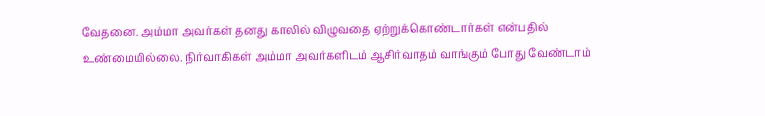வேதனை. அம்மா அவர்கள் தனது காலில் விழுவதை ஏற்றுக்கொண்டார்கள் என்பதில் உண்மையில்லை. நிர்வாகிகள் அம்மா அவர்களிடம் ஆசிர்வாதம் வாங்கும் போது வேண்டாம்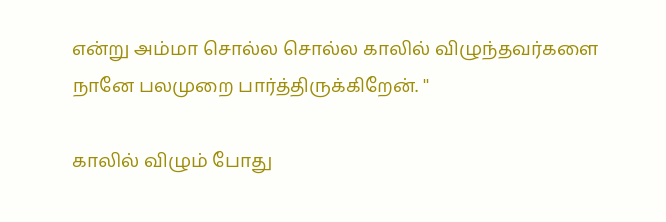என்று அம்மா சொல்ல சொல்ல காலில் விழுந்தவர்களை நானே பலமுறை பார்த்திருக்கிறேன். ''

காலில் விழும் போது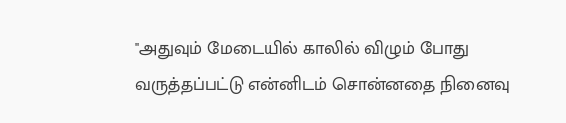''அதுவும் மேடையில் காலில் விழும் போது வருத்தப்பட்டு என்னிடம் சொன்னதை நினைவு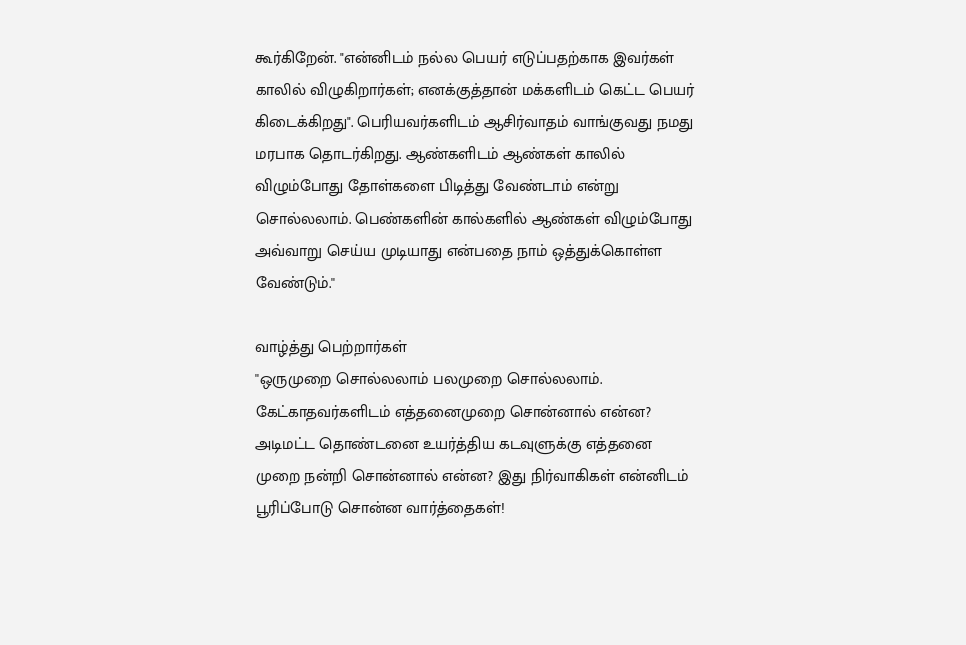கூர்கிறேன். "என்னிடம் நல்ல பெயர் எடுப்பதற்காக இவர்கள் காலில் விழுகிறார்கள்; எனக்குத்தான் மக்களிடம் கெட்ட பெயர் கிடைக்கிறது". பெரியவர்களிடம் ஆசிர்வாதம் வாங்குவது நமது மரபாக தொடர்கிறது. ஆண்களிடம் ஆண்கள் காலில் விழும்போது தோள்களை பிடித்து வேண்டாம் என்று சொல்லலாம். பெண்களின் கால்களில் ஆண்கள் விழும்போது அவ்வாறு செய்ய முடியாது என்பதை நாம் ஒத்துக்கொள்ள வேண்டும்.''

வாழ்த்து பெற்றார்கள்
''ஒருமுறை சொல்லலாம் பலமுறை சொல்லலாம். கேட்காதவர்களிடம் எத்தனைமுறை சொன்னால் என்ன? அடிமட்ட தொண்டனை உயர்த்திய கடவுளுக்கு எத்தனை முறை நன்றி சொன்னால் என்ன? இது நிர்வாகிகள் என்னிடம் பூரிப்போடு சொன்ன வார்த்தைகள்!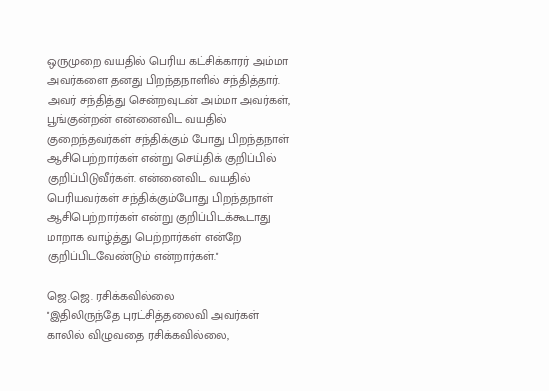ஒருமுறை வயதில் பெரிய கட்சிக்காரர் அம்மா அவர்களை தனது பிறந்தநாளில் சந்தித்தார். அவர் சந்தித்து சென்றவுடன் அம்மா அவர்கள், பூங்குன்றன் என்னைவிட வயதில் குறைந்தவர்கள் சந்திக்கும் போது பிறந்தநாள் ஆசிபெற்றார்கள் என்று செய்திக் குறிப்பில் குறிப்பிடுவீர்கள். என்னைவிட வயதில் பெரியவர்கள் சந்திக்கும்போது பிறந்தநாள் ஆசிபெற்றார்கள் என்று குறிப்பிடக்கூடாது மாறாக வாழ்த்து பெற்றார்கள் என்றே குறிப்பிடவேண்டும் என்றார்கள்.''

ஜெ.ஜெ. ரசிக்கவில்லை
''இதிலிருந்தே புரட்சித்தலைவி அவர்கள் காலில் விழுவதை ரசிக்கவில்லை,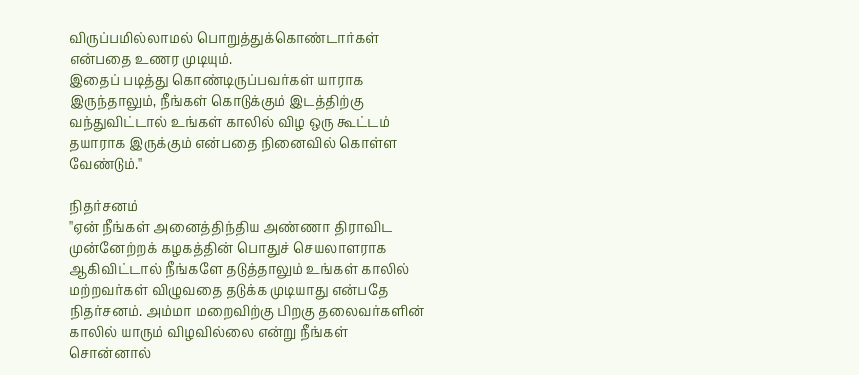விருப்பமில்லாமல் பொறுத்துக்கொண்டார்கள் என்பதை உணர முடியும்.
இதைப் படித்து கொண்டிருப்பவர்கள் யாராக இருந்தாலும், நீங்கள் கொடுக்கும் இடத்திற்கு வந்துவிட்டால் உங்கள் காலில் விழ ஒரு கூட்டம் தயாராக இருக்கும் என்பதை நினைவில் கொள்ள வேண்டும்.''

நிதர்சனம்
''ஏன் நீங்கள் அனைத்திந்திய அண்ணா திராவிட முன்னேற்றக் கழகத்தின் பொதுச் செயலாளராக ஆகிவிட்டால் நீங்களே தடுத்தாலும் உங்கள் காலில் மற்றவர்கள் விழுவதை தடுக்க முடியாது என்பதே நிதர்சனம். அம்மா மறைவிற்கு பிறகு தலைவர்களின் காலில் யாரும் விழவில்லை என்று நீங்கள் சொன்னால்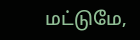மட்டுமே,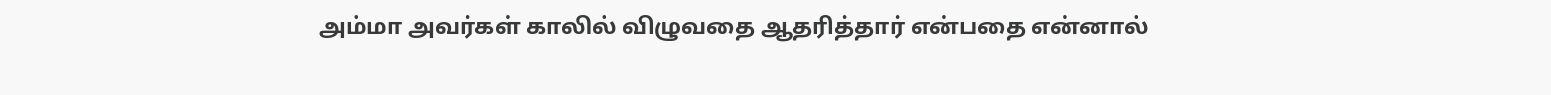அம்மா அவர்கள் காலில் விழுவதை ஆதரித்தார் என்பதை என்னால்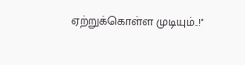ஏற்றுக்கொள்ள முடியும்..!''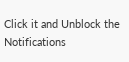Click it and Unblock the Notifications